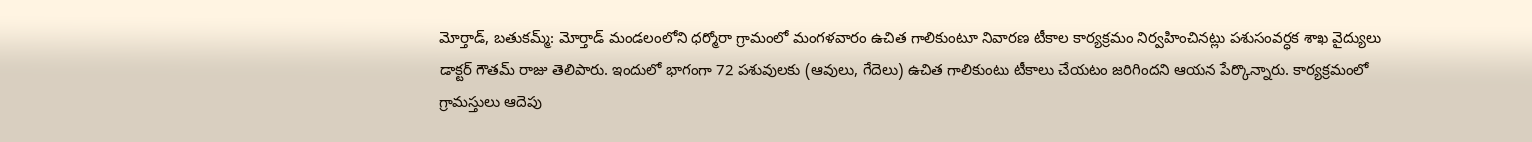మోర్తాడ్, బతుకమ్మ్: మోర్తాడ్ మండలంలోని ధర్మోరా గ్రామంలో మంగళవారం ఉచిత గాలికుంటూ నివారణ టీకాల కార్యక్రమం నిర్వహించినట్లు పశుసంవర్ధక శాఖ వైద్యులు డాక్టర్ గౌతమ్ రాజు తెలిపారు. ఇందులో భాగంగా 72 పశువులకు (ఆవులు, గేదెలు) ఉచిత గాలికుంటు టీకాలు చేయటం జరిగిందని ఆయన పేర్కొన్నారు. కార్యక్రమంలో గ్రామస్తులు ఆదెపు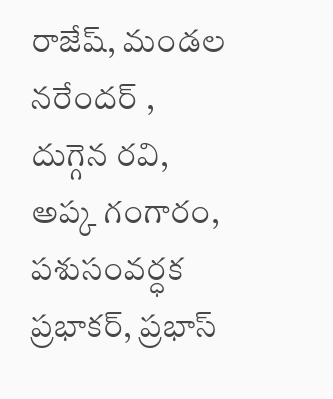రాజేష్, మండల నరేందర్ , దుగ్గెన రవి, అప్క గంగారం, పశుసంవర్ధక ప్రభాకర్, ప్రభాస్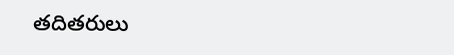తదితరులు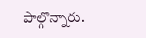పాల్గొన్నారు.